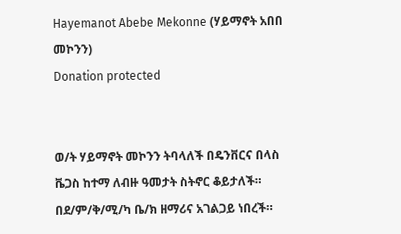Hayemanot Abebe Mekonne (ሃይማኖት አበበ መኮንን)
Donation protected


ወ/ት ሃይማኖት መኮንን ትባላለች በዴንቨርና በላስ ቬጋስ ከተማ ለብዙ ዓመታት ስትኖር ቆይታለች። በደ/ም/ቅ/ሚ/ካ ቤ/ክ ዘማሪና አገልጋይ ነበረች።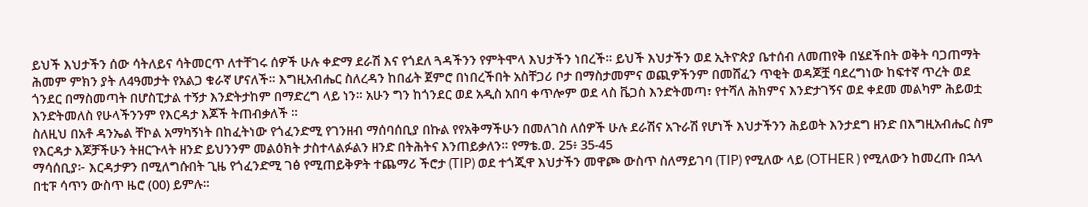ይህች እህታችን ሰው ሳትለይና ሳትመርጥ ለተቸገሩ ሰዎች ሁሉ ቀድማ ደራሽ እና የጎደለ ጓዳችንን የምትሞላ እህታችን ነበረች። ይህች እህታችን ወደ ኢትዮጵያ ቤተሰብ ለመጠየቅ በሄደችበት ወቅት ባጋጠማት ሕመም ምክን ያት ለ4ዓመታት የአልጋ ቁራኛ ሆናለች። እግዚአብሔር ስለረዳን ከበፊት ጀምሮ በነበረችበት አስቸጋሪ ቦታ በማስታመምና ወጪዎችንም በመሸፈን ጥቂት ወዳጆቿ ባደረግነው ከፍተኛ ጥረት ወደ ጎንደር በማስመጣት በሆስፒታል ተኝታ እንድትታከም በማድረግ ላይ ነን። አሁን ግን ከጎንደር ወደ አዲስ አበባ ቀጥሎም ወደ ላስ ቬጋስ እንድትመጣ፣ የተሻለ ሕክምና እንድታገኝና ወደ ቀደመ መልካም ሕይወቷ እንድትመለስ የሁላችንንም የእርዳታ እጆች ትጠብቃለች ።
ስለዚህ በአቶ ዳንኤል ቸኮል አማካኝነት በከፈትነው የጎፈንድሚ የገንዘብ ማሰባሰቢያ በኩል የየአቅማችሁን በመለገስ ለሰዎች ሁሉ ደራሽና አጉራሽ የሆነች እህታችንን ሕይወት እንታደግ ዘንድ በእግዚአብሔር ስም የእርዳታ እጆቻችሁን ትዘርጉላት ዘንድ ይህንንም መልዕክት ታስተላልፉልን ዘንድ በትሕትና እንጠይቃለን። የማቴ.ወ. 25፥ 35-45
ማሳሰቢያ፦ እርዳታዎን በሚለግሱበት ጊዜ የጎፈንድሚ ገፅ የሚጠይቅዎት ተጨማሪ ችሮታ (TIP) ወደ ተጎጂዋ እህታችን መዋጮ ውስጥ ስለማይገባ (TIP) የሚለው ላይ (OTHER ) የሚለውን ከመረጡ በኋላ በቲፑ ሳጥን ውስጥ ዜሮ (00) ይምሉ።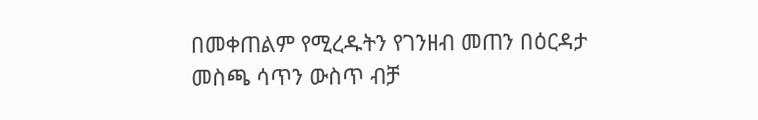በመቀጠልም የሚረዱትን የገንዘብ መጠን በዕርዳታ መስጫ ሳጥን ውስጥ ብቻ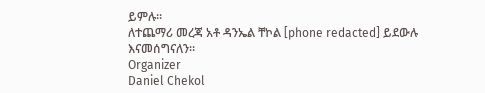ይምሉ።
ለተጨማሪ መረጃ አቶ ዳንኤል ቸኮል [phone redacted] ይደውሉ
እናመሰግናለን።
Organizer
Daniel Chekol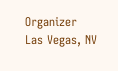Organizer
Las Vegas, NV